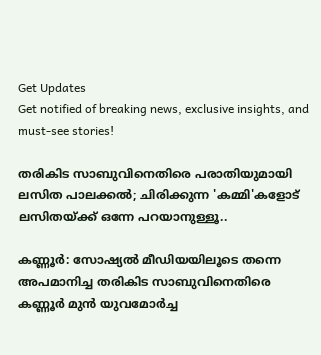Get Updates
Get notified of breaking news, exclusive insights, and must-see stories!

തരികിട സാബുവിനെതിരെ പരാതിയുമായി ലസിത പാലക്കൽ; ചിരിക്കുന്ന 'കമ്മി'കളോട് ലസിതയ്ക്ക് ഒന്നേ പറയാനുള്ളൂ..

കണ്ണൂർ: സോഷ്യൽ മീഡിയയിലൂടെ തന്നെ അപമാനിച്ച തരികിട സാബുവിനെതിരെ കണ്ണൂർ മുൻ യുവമോർച്ച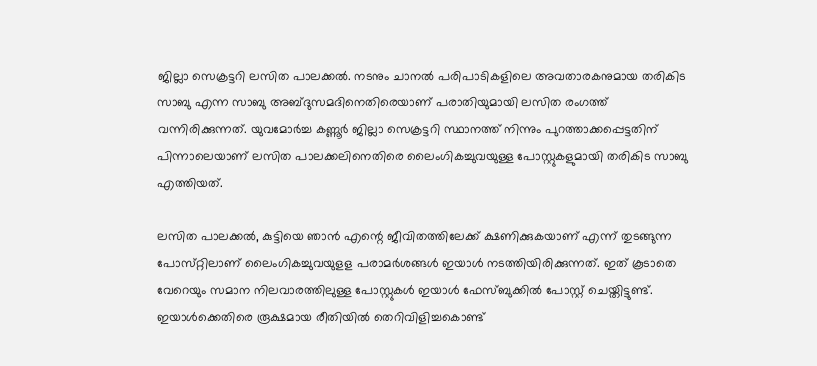ജില്ലാ സെക്രട്ടറി ലസിത പാലക്കൽ. നടനും ചാനല്‍ പരിപാടികളിലെ അവതാരകനുമായ തരികിട സാബു എന്ന സാബു അബ്ദുസമദിനെതിരെയാണ് പരാതിയുമായി ലസിത രംഗത്ത് വന്നിരിക്കുന്നത്. യുവമോര്‍ച്ച കണ്ണൂര്‍ ജില്ലാ സെക്രട്ടറി സ്ഥാനത്ത് നിന്നും പുറത്താക്കപ്പെട്ടതിന് പിന്നാലെയാണ് ലസിത പാലക്കലിനെതിരെ ലൈംഗികച്ചുവയുള്ള പോസ്റ്റുകളുമായി തരികിട സാബു എത്തിയത്.

ലസിത പാലക്കല്‍, കുട്ടിയെ ഞാന്‍ എന്റെ ജീവിതത്തിലേക്ക് ക്ഷണിക്കുകയാണ് എന്ന് തുടങ്ങുന്ന പോസ്‌റ്റിലാണ് ലൈംഗികച്ചുവയുളള പരാമര്‍ശങ്ങള്‍ ഇയാള്‍ നടത്തിയിരിക്കുന്നത്. ഇത് കൂടാതെ വേറെയും സമാന നിലവാരത്തിലുള്ള പോസ്റ്റുകള്‍ ഇയാൾ ഫേസ്ബുക്കിൽ പോസ്റ്റ് ചെയ്തിട്ടുണ്ട്. ഇയാൾക്കെതിരെ രൂക്ഷമായ രീതിയിൽ തെറിവിളിച്ചകൊണ്ട്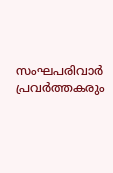സംഘപരിവാർ പ്രവർത്തകരും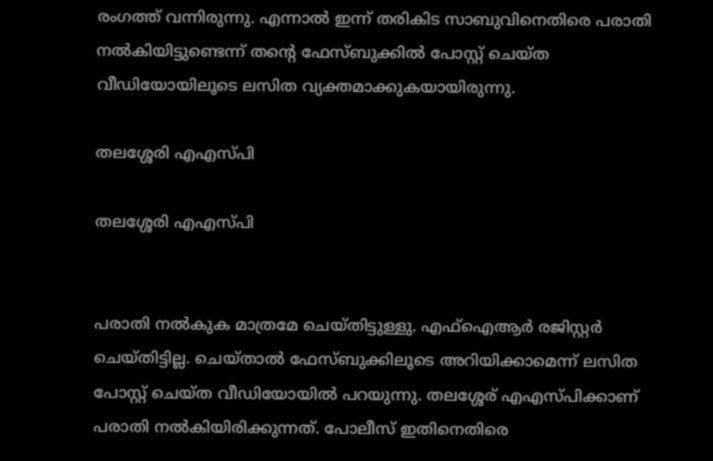രംഗത്ത് വന്നിരുന്നു. എന്നാൽ ഇന്ന് തരികിട സാബുവിനെതിരെ പരാതി നൽകിയിട്ടുണ്ടെന്ന് തന്റെ ഫേസ്ബുക്കിൽ പോസ്റ്റ് ചെയ്ത വീഡിയോയിലൂടെ ലസിത വ്യക്തമാക്കുകയായിരുന്നു.

തലശ്ശേരി എഎസ്പി

തലശ്ശേരി എഎസ്പി


പരാതി നൽകുക മാത്രമേ ചെയ്തിട്ടുള്ളു. എഫ്ഐആർ രജിസ്റ്റർ ചെയ്തിട്ടില്ല. ചെയ്താൽ ഫേസ്ബുക്കിലൂടെ അറിയിക്കാമെന്ന് ലസിത പോസ്റ്റ് ചെയ്ത വീഡിയോയിൽ പറയുന്നു. തലശ്ശേര് എഎസ്പിക്കാണ് പരാതി നൽകിയിരിക്കുന്നത്. പോലീസ് ഇതിനെതിരെ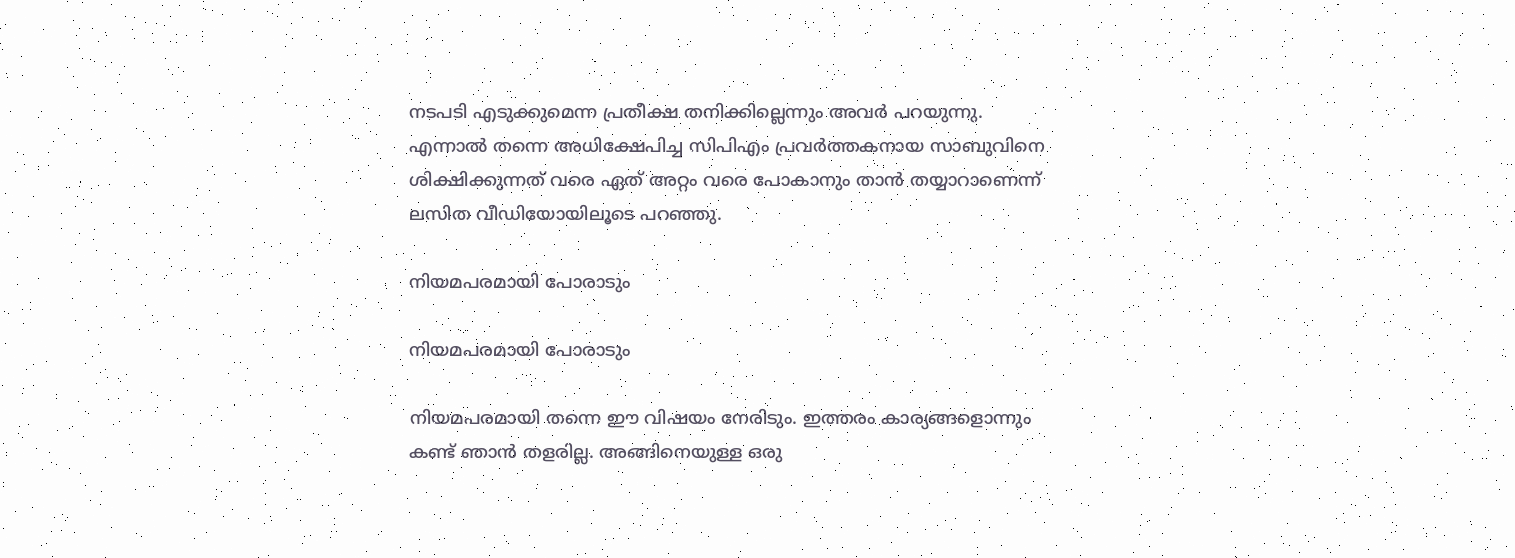നടപടി എടുക്കുമെന്ന പ്രതീക്ഷ തനിക്കില്ലെന്നും അവർ പറയുന്നു. എന്നാൽ തന്നെ അധിക്ഷേപിച്ച സിപിഎം പ്രവർത്തകനായ സാബുവിനെ ശിക്ഷിക്കുന്നത് വരെ ഏത് അറ്റം വരെ പോകാനും താൻ തയ്യാറാണെന്ന് ലസിത വീഡിയോയിലൂടെ പറഞ്ഞു.

നിയമപരമായി പോരാടും

നിയമപരമായി പോരാടും

നിയമപരമായി തന്നെ ഈ വിഷയം നേരിടും. ഇത്തരം കാര്യങ്ങളൊന്നും കണ്ട് ഞാൻ തളരില്ല. അങ്ങിനെയുള്ള ഒരു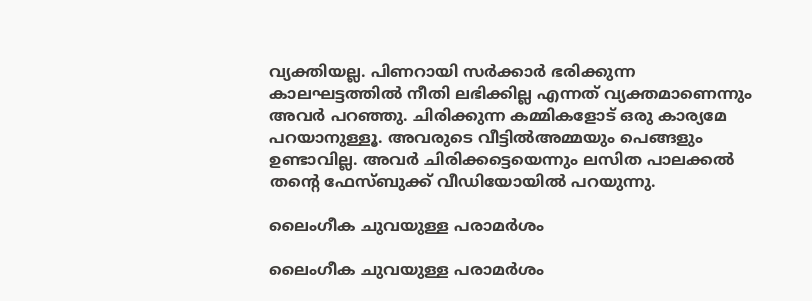വ്യക്തിയല്ല. പിണറായി സർക്കാർ ഭരിക്കുന്ന കാലഘട്ടത്തിൽ നീതി ലഭിക്കില്ല എന്നത് വ്യക്തമാണെന്നും അവർ പറഞ്ഞു. ചിരിക്കുന്ന കമ്മികളോട് ഒരു കാര്യമേ പറയാനുള്ളൂ. അവരുടെ വീട്ടിൽഅമ്മയും പെങ്ങളും ഉണ്ടാവില്ല. അവർ ചിരിക്കട്ടെയെന്നും ലസിത പാലക്കൽ തന്റെ ഫേസ്ബുക്ക് വീഡിയോയിൽ പറയുന്നു.

ലൈംഗീക ചുവയുള്ള പരാമർശം

ലൈംഗീക ചുവയുള്ള പരാമർശം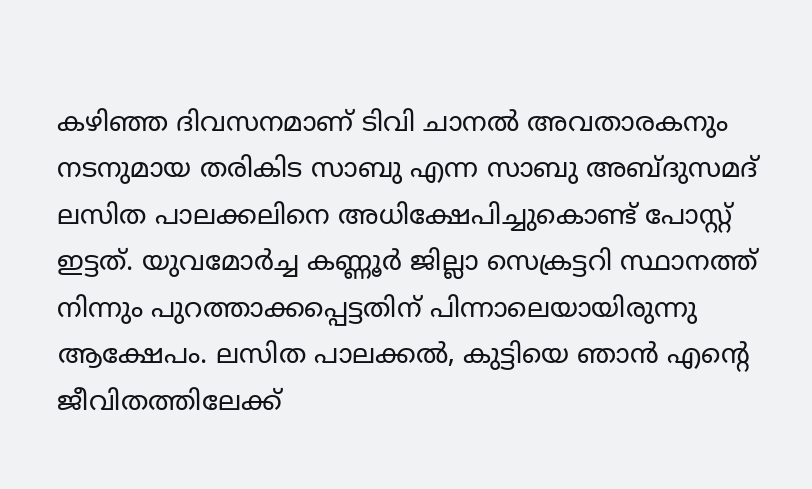കഴിഞ്ഞ ദിവസനമാണ് ടിവി ചാനൽ അവതാരകനും നടനുമായ തരികിട സാബു എന്ന സാബു അബ്ദുസമദ് ലസിത പാലക്കലിനെ അധിക്ഷേപിച്ചുകൊണ്ട് പോസ്റ്റ് ഇട്ടത്. യുവമോര്‍ച്ച കണ്ണൂര്‍ ജില്ലാ സെക്രട്ടറി സ്ഥാനത്ത് നിന്നും പുറത്താക്കപ്പെട്ടതിന് പിന്നാലെയായിരുന്നു ആക്ഷേപം. ലസിത പാലക്കല്‍, കുട്ടിയെ ഞാന്‍ എന്റെ ജീവിതത്തിലേക്ക്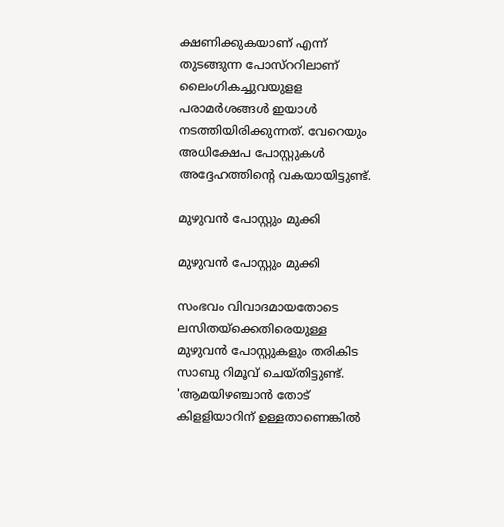ക്ഷണിക്കുകയാണ് എന്ന് തുടങ്ങുന്ന പോസ്‌ററിലാണ് ലൈംഗികച്ചുവയുളള പരാമര്‍ശങ്ങള്‍ ഇയാള്‍ നടത്തിയിരിക്കുന്നത്. വേറെയും അധിക്ഷേപ പോസ്റ്റുകൾ അദ്ദേഹത്തിന്റെ വകയായിട്ടുണ്ട്.

മുഴുവൻ പോസ്റ്റും മുക്കി

മുഴുവൻ പോസ്റ്റും മുക്കി

സംഭവം വിവാദമായതോടെ ലസിതയ്ക്കെതിരെയുള്ള മുഴുവൻ പോസ്റ്റുകളും തരികിട സാബു റിമൂവ് ചെയ്തിട്ടുണ്ട്. 'ആമയിഴഞ്ചാന്‍ തോട് കിളളിയാറിന് ഉള്ളതാണെങ്കില്‍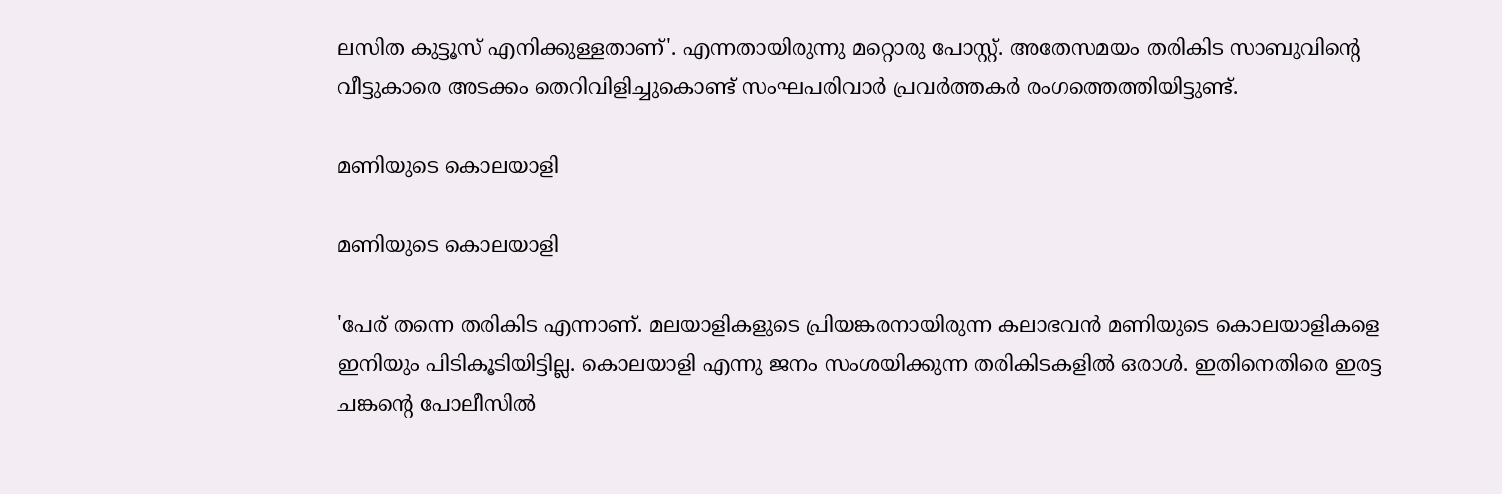ലസിത കുട്ടൂസ് എനിക്കുള്ളതാണ്'. എന്നതായിരുന്നു മറ്റൊരു പോസ്റ്റ്. അതേസമയം തരികിട സാബുവിന്റെ വീട്ടുകാരെ അടക്കം തെറിവിളിച്ചുകൊണ്ട് സംഘപരിവാർ പ്രവർത്തകർ രംഗത്തെത്തിയിട്ടുണ്ട്.

മണിയുടെ കൊലയാളി

മണിയുടെ കൊലയാളി

'പേര് തന്നെ തരികിട എന്നാണ്. മലയാളികളുടെ പ്രിയങ്കരനായിരുന്ന കലാഭവൻ മണിയുടെ കൊലയാളികളെ ഇനിയും പിടികൂടിയിട്ടില്ല. കൊലയാളി എന്നു ജനം സംശയിക്കുന്ന തരികിടകളിൽ ഒരാൾ. ഇതിനെതിരെ ഇരട്ട ചങ്കന്റെ പോലീസിൽ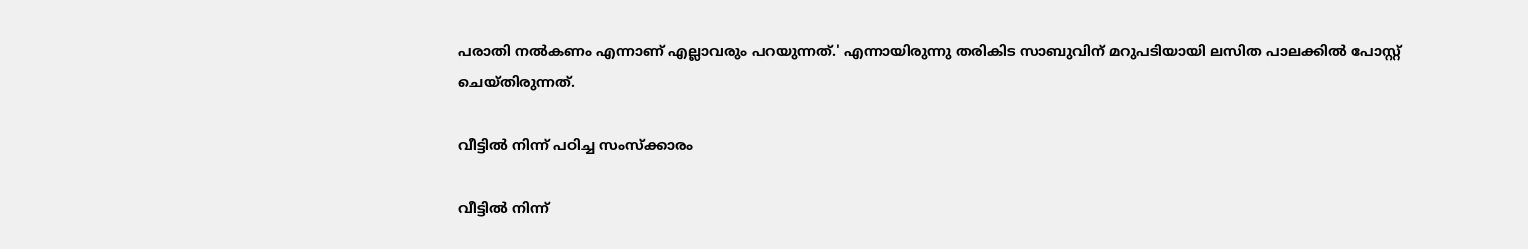പരാതി നൽകണം എന്നാണ് എല്ലാവരും പറയുന്നത്.' എന്നായിരുന്നു തരികിട സാബുവിന് മറുപടിയായി ലസിത പാലക്കിൽ പോസ്റ്റ് ചെയ്തിരുന്നത്.

വീട്ടിൽ നിന്ന് പഠിച്ച സംസ്ക്കാരം

വീട്ടിൽ നിന്ന്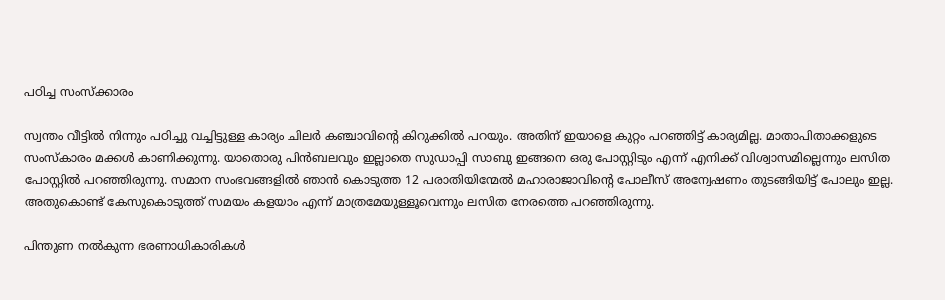പഠിച്ച സംസ്ക്കാരം

സ്വന്തം വീട്ടിൽ നിന്നും പഠിച്ചു വച്ചിട്ടുള്ള കാര്യം ചിലർ കഞ്ചാവിന്റെ കിറുക്കിൽ പറയും. അതിന് ഇയാളെ കുറ്റം പറഞ്ഞിട്ട് കാര്യമില്ല. മാതാപിതാക്കളുടെ സംസ്കാരം മക്കൾ കാണിക്കുന്നു. യാതൊരു പിൻബലവും ഇല്ലാതെ സുഡാപ്പി സാബു ഇങ്ങനെ ഒരു പോസ്റ്റിടും എന്ന് എനിക്ക് വിശ്വാസമില്ലെന്നും ലസിത പോസ്റ്റിൽ പറഞ്ഞിരുന്നു. സമാന സംഭവങ്ങളിൽ ഞാൻ കൊടുത്ത 12 പരാതിയിന്മേൽ മഹാരാജാവിന്റെ പോലീസ് അന്വേഷണം തുടങ്ങിയിട്ട് പോലും ഇല്ല. അതുകൊണ്ട് കേസുകൊടുത്ത് സമയം കളയാം എന്ന് മാത്രമേയുള്ളൂവെന്നും ലസിത നേരത്തെ പറഞ്ഞിരുന്നു.

പിന്തുണ നൽകുന്ന ഭരണാധികാരികൾ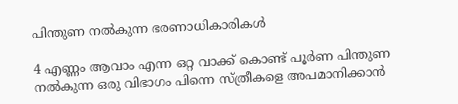പിന്തുണ നൽകുന്ന ഭരണാധികാരികൾ

4 എണ്ണം ആവാം എന്ന ഒറ്റ വാക്ക് കൊണ്ട് പൂർണ പിന്തുണ നൽകുന്ന ഒരു വിഭാഗം പിന്നെ സ്ത്രീകളെ അപമാനിക്കാൻ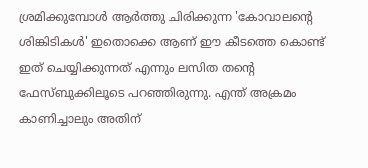ശ്രമിക്കുമ്പോൾ ആർത്തു ചിരിക്കുന്ന 'കോവാലന്റെ ശിങ്കിടികൾ' ഇതൊക്കെ ആണ് ഈ കീടത്തെ കൊണ്ട് ഇത് ചെയ്യിക്കുന്നത് എന്നും ലസിത തന്റെ ഫേസ്ബുക്കിലൂടെ പറഞ്ഞിരുന്നു. എന്ത് അക്രമം കാണിച്ചാലും അതിന്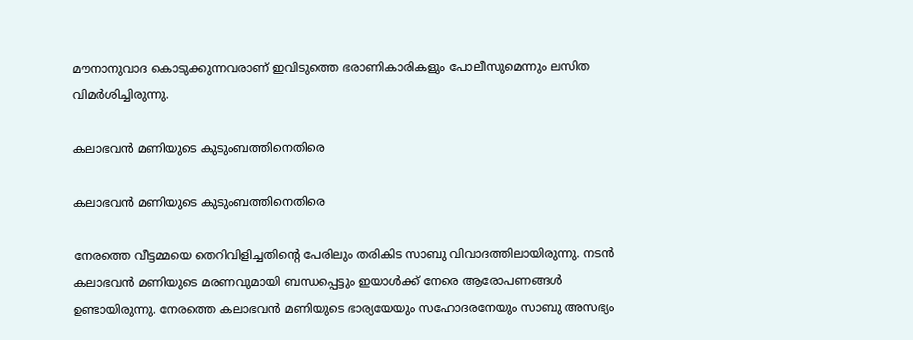മൗനാനുവാദ കൊടുക്കുന്നവരാണ് ഇവിടുത്തെ ഭരാണികാരികളും പോലീസുമെന്നും ലസിത വിമർശിച്ചിരുന്നു.

കലാഭവൻ മണിയുടെ കുടുംബത്തിനെതിരെ

കലാഭവൻ മണിയുടെ കുടുംബത്തിനെതിരെ

നേരത്തെ വീട്ടമ്മയെ തെറിവിളിച്ചതിന്റെ പേരിലും തരികിട സാബു വിവാദത്തിലായിരുന്നു. നടൻ കലാഭവൻ മണിയുടെ മരണവുമായി ബന്ധപ്പെട്ടും ഇയാൾക്ക് നേരെ ആരോപണങ്ങൾ ഉണ്ടായിരുന്നു. നേരത്തെ കലാഭവന്‍ മണിയുടെ ഭാര്യയേയും സഹോദരനേയും സാബു അസഭ്യം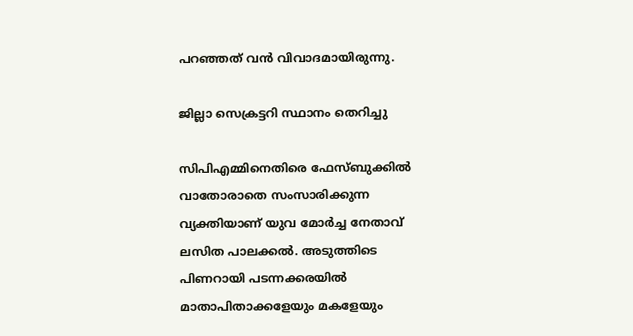പറഞ്ഞത് വൻ വിവാദമായിരുന്നു.

ജില്ലാ സെക്രട്ടറി സ്ഥാനം തെറിച്ചു

സിപിഎമ്മിനെതിരെ ഫേസ്ബുക്കിൽ വാതോരാതെ സംസാരിക്കുന്ന വ്യക്തിയാണ് യുവ മോർച്ച നേതാവ് ലസിത പാലക്കൽ. അടുത്തിടെ പിണറായി പടന്നക്കരയില്‍ മാതാപിതാക്കളേയും മകളേയും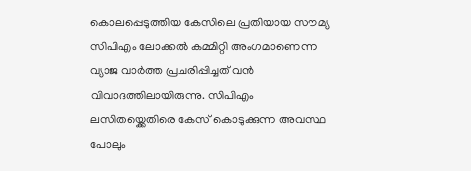കൊലപ്പെടുത്തിയ കേസിലെ പ്രതിയായ സൗമ്യ സിപിഎം ലോക്കല്‍ കമ്മിറ്റി അംഗമാണെന്ന വ്യാജ വാര്‍ത്ത പ്രചരിപ്പിച്ചത് വൻ വിവാദത്തിലായിരുന്നു. സിപിഎം ലസിതയ്ക്കെതിരെ കേസ് കൊടുക്കുന്ന അവസ്ഥ പോലും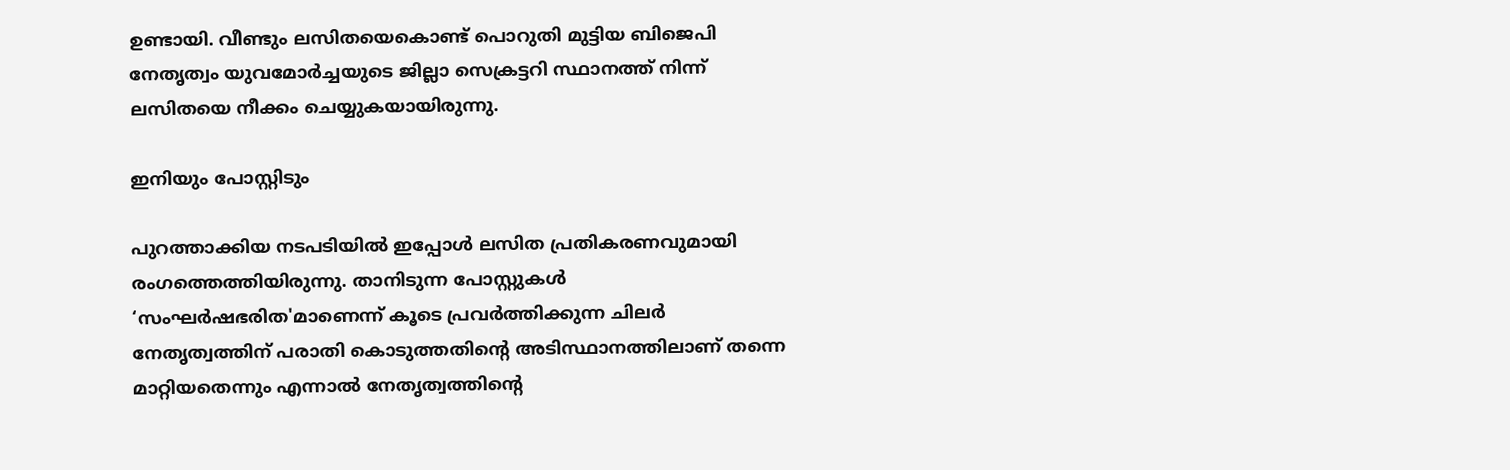ഉണ്ടായി. വീണ്ടും ലസിതയെകൊണ്ട് പൊറുതി മുട്ടിയ ബിജെപി നേതൃത്വം യുവമോര്‍ച്ചയുടെ ജില്ലാ സെക്രട്ടറി സ്ഥാനത്ത് നിന്ന് ലസിതയെ നീക്കം ചെയ്യുകയായിരുന്നു.

ഇനിയും പോസ്റ്റിടും

പുറത്താക്കിയ നടപടിയില്‍ ഇപ്പോള്‍ ലസിത പ്രതികരണവുമായി രംഗത്തെത്തിയിരുന്നു. താനിടുന്ന പോസ്റ്റുകൾ ‘സംഘർഷഭരിത'മാണെന്ന് കൂടെ പ്രവർത്തിക്കുന്ന ചിലർ നേതൃത്വത്തിന് പരാതി കൊടുത്തതിന്റെ അടിസ്ഥാനത്തിലാണ് തന്നെ മാറ്റിയതെന്നും എന്നാല്‍ നേതൃത്വത്തിന്‍റെ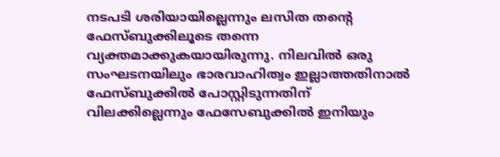നടപടി ശരിയായില്ലെന്നും ലസിത തന്‍റെ ഫേസ്ബുക്കിലൂടെ തന്നെ വ്യക്തമാക്കുകയായിരുന്നു. നിലവിൽ ഒരു സംഘടനയിലും ഭാരവാഹിത്വം ഇല്ലാത്തതിനാൽ ഫേസ്ബുക്കില്‍ പോസ്റ്റിടുന്നതിന് വിലക്കില്ലെന്നും ഫേസേബുക്കിൽ ഇനിയും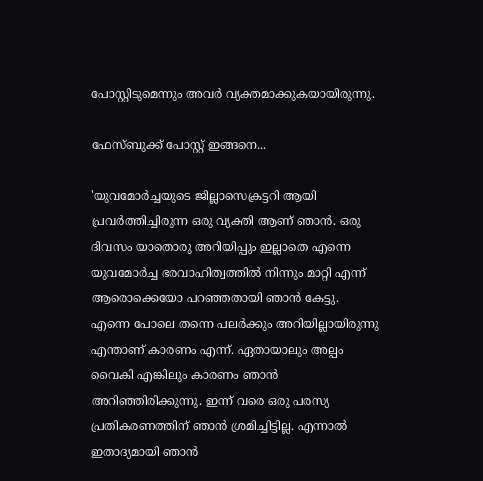പോസ്റ്റിടുമെന്നും അവർ വ്യക്തമാക്കുകയായിരുന്നു.

ഫേസ്ബുക്ക് പോസ്റ്റ് ഇങ്ങനെ...

'യുവമോർച്ചയുടെ ജില്ലാസെക്രട്ടറി ആയി പ്രവർത്തിച്ചിരുന്ന ഒരു വ്യക്തി ആണ് ഞാൻ. ഒരു ദിവസം യാതൊരു അറിയിപ്പും ഇല്ലാതെ എന്നെ യുവമോർച്ച ഭരവാഹിത്വത്തിൽ നിന്നും മാറ്റി എന്ന് ആരൊക്കെയോ പറഞ്ഞതായി ഞാൻ കേട്ടു. എന്നെ പോലെ തന്നെ പലർക്കും അറിയില്ലായിരുന്നു എന്താണ് കാരണം എന്ന്. ഏതായാലും അല്പം വൈകി എങ്കിലും കാരണം ഞാൻ അറിഞ്ഞിരിക്കുന്നു. ഇന്ന് വരെ ഒരു പരസ്യ പ്രതികരണത്തിന് ഞാൻ ശ്രമിച്ചിട്ടില്ല. എന്നാൽ ഇതാദ്യമായി ഞാൻ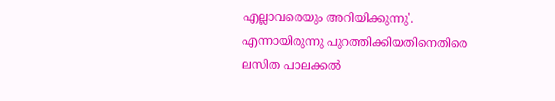എല്ലാവരെയും അറിയിക്കുന്നു'. എന്നായിരുന്നു പുറത്തിക്കിയതിനെതിരെ ലസിത പാലക്കൽ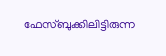ഫേസ്ബുക്കിലിട്ടിരുന്ന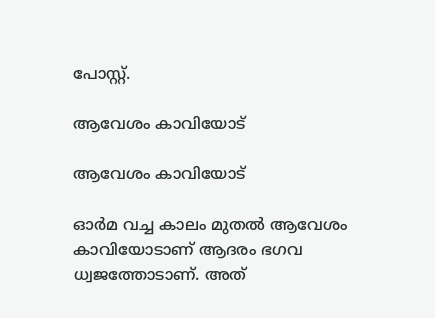പോസ്റ്റ്.

ആവേശം കാവിയോട്

ആവേശം കാവിയോട്

ഓർമ വച്ച കാലം മുതൽ ആവേശം കാവിയോടാണ് ആദരം ഭഗവ ധ്വജത്തോടാണ്. അത്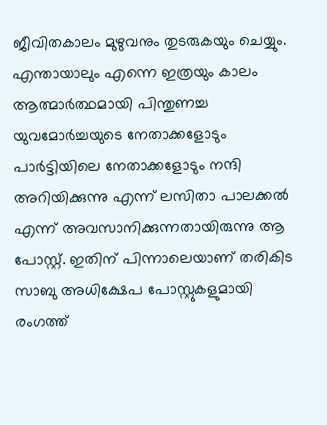ജീവിതകാലം മുഴുവനും തുടരുകയും ചെയ്യും. എന്തായാലും എന്നെ ഇത്രയും കാലം ആത്മാർത്ഥമായി പിന്തുണച്ച യുവമോർച്ചയുടെ നേതാക്കളോടും പാർട്ടിയിലെ നേതാക്കളോടും നന്ദി അറിയിക്കുന്നു എന്ന് ലസിതാ പാലക്കൽ എന്ന് അവസാനിക്കുന്നതായിരുന്നു ആ പോസ്റ്റ്. ഇതിന് പിന്നാലെയാണ് തരികിട സാബു അധിക്ഷേപ പോസ്റ്റുകളുമായി രംഗത്ത്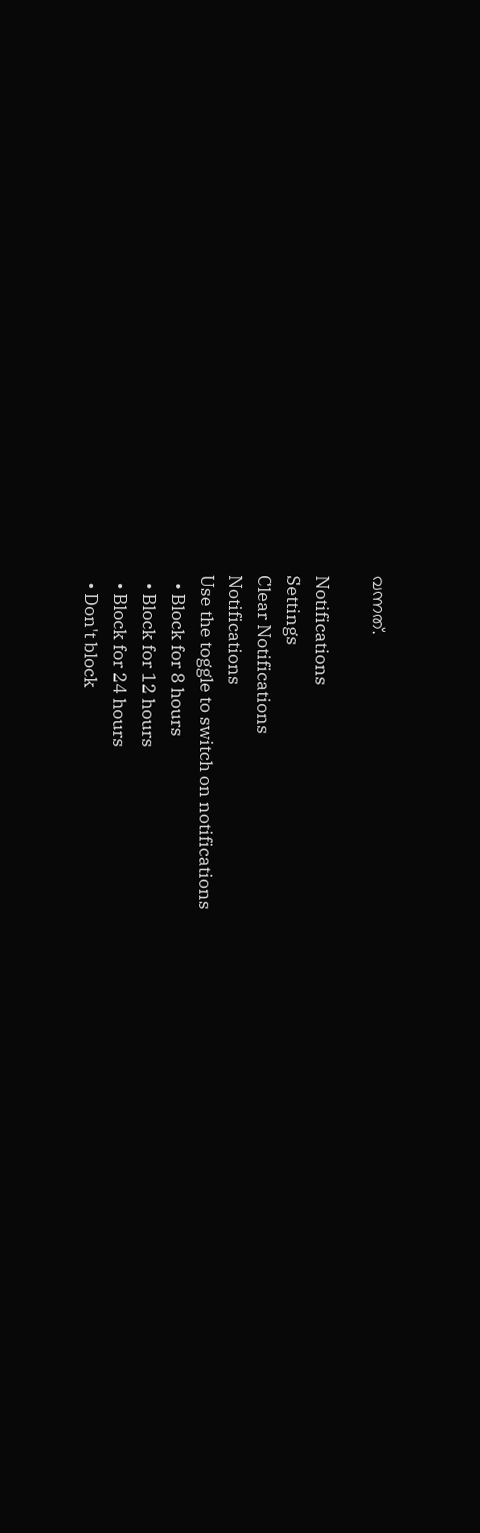വന്നത്.

Notifications
Settings
Clear Notifications
Notifications
Use the toggle to switch on notifications
  • Block for 8 hours
  • Block for 12 hours
  • Block for 24 hours
  • Don't block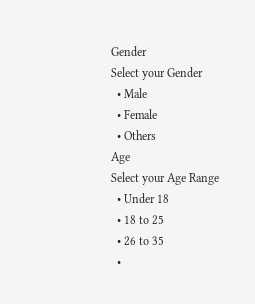Gender
Select your Gender
  • Male
  • Female
  • Others
Age
Select your Age Range
  • Under 18
  • 18 to 25
  • 26 to 35
  •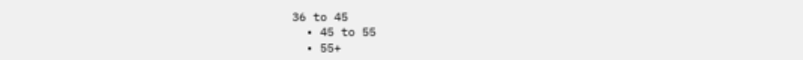36 to 45
  • 45 to 55
  • 55+